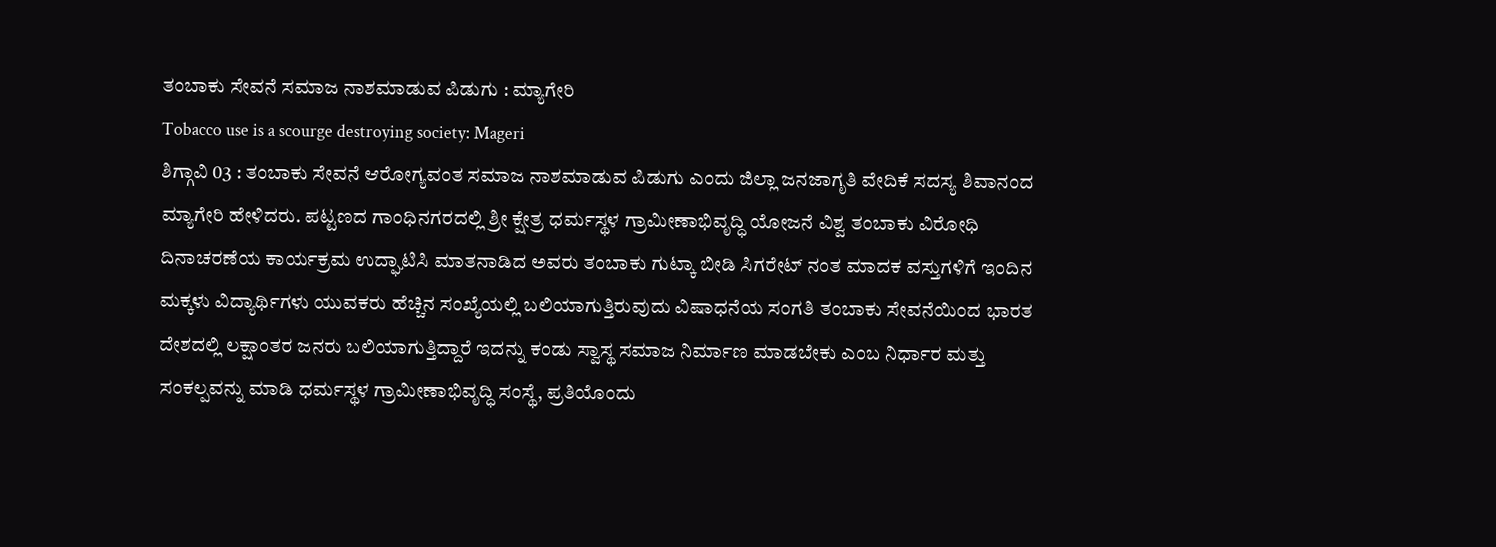ತಂಬಾಕು ಸೇವನೆ ಸಮಾಜ ನಾಶಮಾಡುವ ಪಿಡುಗು : ಮ್ಯಾಗೇರಿ
Tobacco use is a scourge destroying society: Mageri
ಶಿಗ್ಗಾವಿ 03 : ತಂಬಾಕು ಸೇವನೆ ಆರೋಗ್ಯವಂತ ಸಮಾಜ ನಾಶಮಾಡುವ ಪಿಡುಗು ಎಂದು ಜಿಲ್ಲಾ ಜನಜಾಗೃತಿ ವೇದಿಕೆ ಸದಸ್ಯ ಶಿವಾನಂದ ಮ್ಯಾಗೇರಿ ಹೇಳಿದರು. ಪಟ್ಟಣದ ಗಾಂಧಿನಗರದಲ್ಲಿ ಶ್ರೀ ಕ್ಷೇತ್ರ ಧರ್ಮಸ್ಥಳ ಗ್ರಾಮೀಣಾಭಿವೃದ್ಧಿ ಯೋಜನೆ ವಿಶ್ವ ತಂಬಾಕು ವಿರೋಧಿ ದಿನಾಚರಣೆಯ ಕಾರ್ಯಕ್ರಮ ಉದ್ಘಾಟಿಸಿ ಮಾತನಾಡಿದ ಅವರು ತಂಬಾಕು ಗುಟ್ಕಾ ಬೀಡಿ ಸಿಗರೇಟ್ ನಂತ ಮಾದಕ ವಸ್ತುಗಳಿಗೆ ಇಂದಿನ ಮಕ್ಕಳು ವಿದ್ಯಾರ್ಥಿಗಳು ಯುವಕರು ಹೆಚ್ಚಿನ ಸಂಖ್ಯೆಯಲ್ಲಿ ಬಲಿಯಾಗುತ್ತಿರುವುದು ವಿಷಾಧನೆಯ ಸಂಗತಿ ತಂಬಾಕು ಸೇವನೆಯಿಂದ ಭಾರತ ದೇಶದಲ್ಲಿ ಲಕ್ಷಾಂತರ ಜನರು ಬಲಿಯಾಗುತ್ತಿದ್ದಾರೆ ಇದನ್ನು ಕಂಡು ಸ್ವಾಸ್ಥ ಸಮಾಜ ನಿರ್ಮಾಣ ಮಾಡಬೇಕು ಎಂಬ ನಿರ್ಧಾರ ಮತ್ತು ಸಂಕಲ್ಪವನ್ನು ಮಾಡಿ ಧರ್ಮಸ್ಥಳ ಗ್ರಾಮೀಣಾಭಿವೃದ್ಧಿ ಸಂಸ್ಥೆ, ಪ್ರತಿಯೊಂದು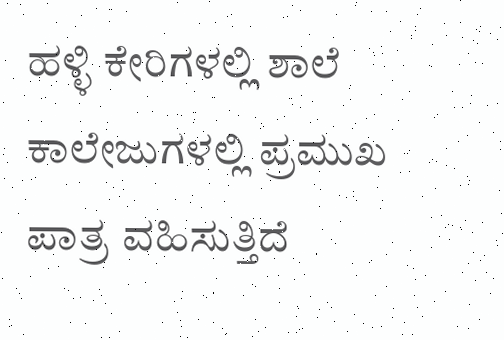ಹಳ್ಳಿ ಕೇರಿಗಳಲ್ಲಿ ಶಾಲೆ ಕಾಲೇಜುಗಳಲ್ಲಿ ಪ್ರಮುಖ ಪಾತ್ರ ವಹಿಸುತ್ತಿದೆ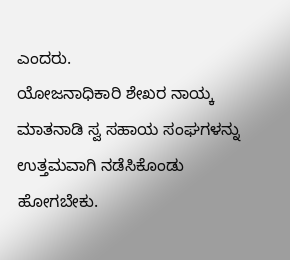ಎಂದರು.
ಯೋಜನಾಧಿಕಾರಿ ಶೇಖರ ನಾಯ್ಕ ಮಾತನಾಡಿ ಸ್ವ ಸಹಾಯ ಸಂಘಗಳನ್ನು ಉತ್ತಮವಾಗಿ ನಡೆಸಿಕೊಂಡು ಹೋಗಬೇಕು.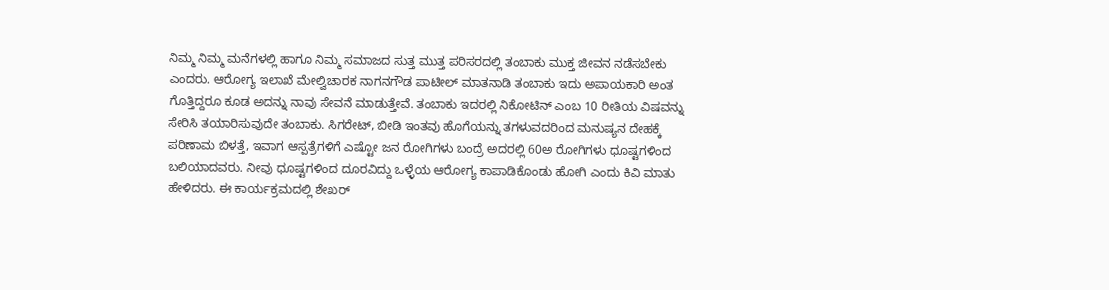ನಿಮ್ಮ ನಿಮ್ಮ ಮನೆಗಳಲ್ಲಿ ಹಾಗೂ ನಿಮ್ಮ ಸಮಾಜದ ಸುತ್ತ ಮುತ್ತ ಪರಿಸರದಲ್ಲಿ ತಂಬಾಕು ಮುಕ್ತ ಜೀವನ ನಡೆಸಬೇಕು ಎಂದರು. ಆರೋಗ್ಯ ಇಲಾಖೆ ಮೇಲ್ವಿಚಾರಕ ನಾಗನಗೌಡ ಪಾಟೀಲ್ ಮಾತನಾಡಿ ತಂಬಾಕು ಇದು ಅಪಾಯಕಾರಿ ಅಂತ ಗೊತ್ತಿದ್ದರೂ ಕೂಡ ಅದನ್ನು ನಾವು ಸೇವನೆ ಮಾಡುತ್ತೇವೆ. ತಂಬಾಕು ಇದರಲ್ಲಿ ನಿಕೋಟಿನ್ ಎಂಬ 10 ರೀತಿಯ ವಿಷವನ್ನು ಸೇರಿಸಿ ತಯಾರಿಸುವುದೇ ತಂಬಾಕು. ಸಿಗರೇಟ್, ಬೀಡಿ ಇಂತವು ಹೊಗೆಯನ್ನು ತಗಳುವದರಿಂದ ಮನುಷ್ಯನ ದೇಹಕ್ಕೆ ಪರಿಣಾಮ ಬಿಳತ್ತೆ, ಇವಾಗ ಆಸ್ಪತ್ರೆಗಳಿಗೆ ಎಷ್ಟೋ ಜನ ರೋಗಿಗಳು ಬಂದ್ರೆ ಅದರಲ್ಲಿ 60ಅ ರೋಗಿಗಳು ಧೂಷ್ಟಗಳಿಂದ ಬಲಿಯಾದವರು. ನೀವು ಧೂಷ್ಟಗಳಿಂದ ದೂರವಿದ್ದು ಒಳ್ಳೆಯ ಆರೋಗ್ಯ ಕಾಪಾಡಿಕೊಂಡು ಹೋಗಿ ಎಂದು ಕಿವಿ ಮಾತು ಹೇಳಿದರು. ಈ ಕಾರ್ಯಕ್ರಮದಲ್ಲಿ ಶೇಖರ್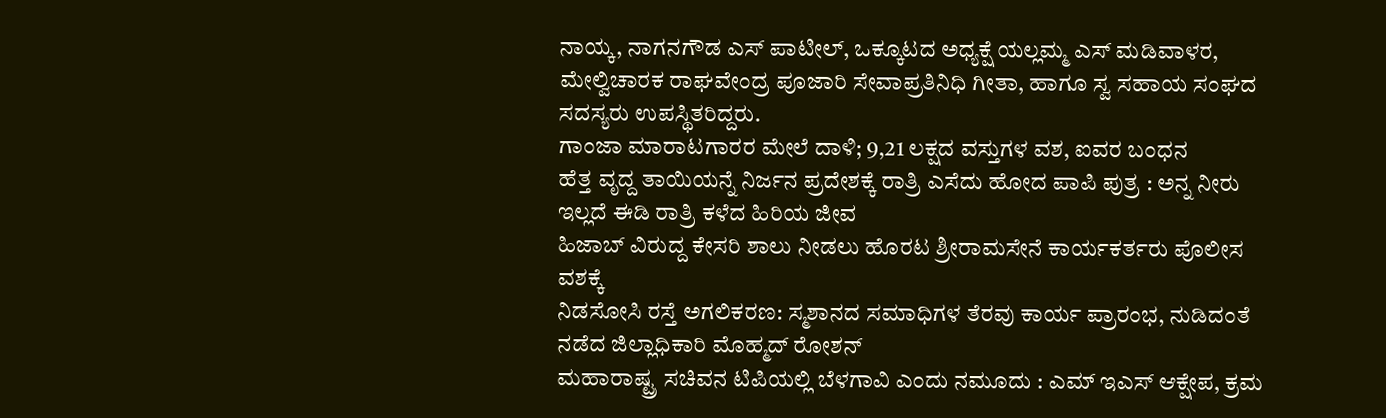ನಾಯ್ಕ, ನಾಗನಗೌಡ ಎಸ್ ಪಾಟೀಲ್, ಒಕ್ಕೂಟದ ಅಧ್ಯಕ್ಷೆ ಯಲ್ಲಮ್ಮ ಎಸ್ ಮಡಿವಾಳರ, ಮೇಲ್ವಿಚಾರಕ ರಾಘವೇಂದ್ರ ಪೂಜಾರಿ ಸೇವಾಪ್ರತಿನಿಧಿ ಗೀತಾ, ಹಾಗೂ ಸ್ವ ಸಹಾಯ ಸಂಘದ ಸದಸ್ಯರು ಉಪಸ್ಥಿತರಿದ್ದರು.
ಗಾಂಜಾ ಮಾರಾಟಗಾರರ ಮೇಲೆ ದಾಳಿ; 9,21 ಲಕ್ಷದ ವಸ್ತುಗಳ ವಶ, ಐವರ ಬಂಧನ
ಹೆತ್ತ ವೃದ್ದ ತಾಯಿಯನ್ನೆ ನಿರ್ಜನ ಪ್ರದೇಶಕ್ಕೆ ರಾತ್ರಿ ಎಸೆದು ಹೋದ ಪಾಪಿ ಪುತ್ರ : ಅನ್ನ ನೀರು ಇಲ್ಲದೆ ಈಡಿ ರಾತ್ರಿ ಕಳೆದ ಹಿರಿಯ ಜೀವ
ಹಿಜಾಬ್ ವಿರುದ್ದ ಕೇಸರಿ ಶಾಲು ನೀಡಲು ಹೊರಟ ಶ್ರೀರಾಮಸೇನೆ ಕಾರ್ಯಕರ್ತರು ಪೊಲೀಸ ವಶಕ್ಕೆ
ನಿಡಸೋಸಿ ರಸ್ತೆ ಅಗಲಿಕರಣ: ಸ್ಮಶಾನದ ಸಮಾಧಿಗಳ ತೆರವು ಕಾರ್ಯ ಪ್ರಾರಂಭ, ನುಡಿದಂತೆ ನಡೆದ ಜಿಲ್ಲಾಧಿಕಾರಿ ಮೊಹ್ಮದ್ ರೋಶನ್
ಮಹಾರಾಷ್ಟ್ರ ಸಚಿವನ ಟಿಪಿಯಲ್ಲಿ ಬೆಳಗಾವಿ ಎಂದು ನಮೂದು : ಎಮ್ ಇಎಸ್ ಆಕ್ಷೇಪ, ಕ್ರಮ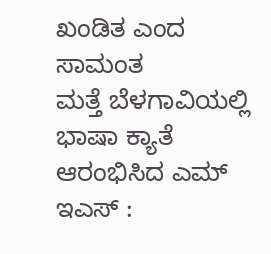ಖಂಡಿತ ಎಂದ ಸಾಮಂತ
ಮತ್ತೆ ಬೆಳಗಾವಿಯಲ್ಲಿ ಭಾಷಾ ಕ್ಯಾತೆ ಆರಂಭಿಸಿದ ಎಮ್ ಇಎಸ್ :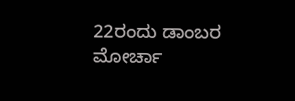22ರಂದು ಡಾಂಬರ ಮೋರ್ಚಾ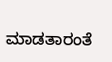ಮಾಡತಾರಂತೆ